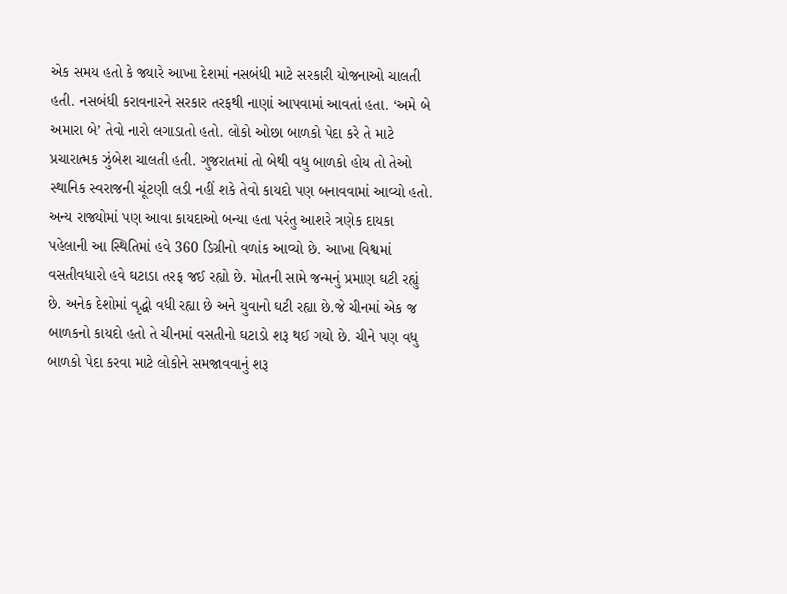એક સમય હતો કે જ્યારે આખા દેશમાં નસબંધી માટે સરકારી યોજનાઓ ચાલતી હતી. નસબંધી કરાવનારને સરકાર તરફથી નાણાં આપવામાં આવતાં હતા. ‘અમે બે અમારા બે’ તેવો નારો લગાડાતો હતો. લોકો ઓછા બાળકો પેદા કરે તે માટે પ્રચારાત્મક ઝુંબેશ ચાલતી હતી. ગુજરાતમાં તો બેથી વધુ બાળકો હોય તો તેઓ સ્થાનિક સ્વરાજની ચૂંટણી લડી નહીં શકે તેવો કાયદો પણ બનાવવામાં આવ્યો હતો.
અન્ય રાજ્યોમાં પણ આવા કાયદાઓ બન્યા હતા પરંતુ આશરે ત્રણેક દાયકા પહેલાની આ સ્થિતિમાં હવે 360 ડિગ્રીનો વળાંક આવ્યો છે. આખા વિશ્વમાં વસતીવધારો હવે ઘટાડા તરફ જઈ રહ્યો છે. મોતની સામે જન્મનું પ્રમાણ ઘટી રહ્યું છે. અનેક દેશોમાં વૃદ્ધો વધી રહ્યા છે અને યુવાનો ઘટી રહ્યા છે.જે ચીનમાં એક જ બાળકનો કાયદો હતો તે ચીનમાં વસતીનો ઘટાડો શરૂ થઈ ગયો છે. ચીને પણ વધુ બાળકો પેદા કરવા માટે લોકોને સમજાવવાનું શરૂ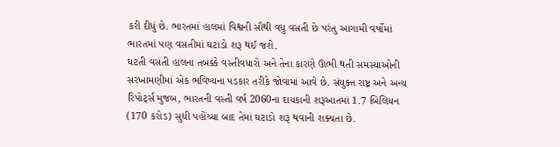કરી દીધું છે. ભારતમાં હાલમાં વિશ્વની સૌથી વધુ વસતી છે પરંતુ આગામી વર્ષોમાં ભારતમાં પણ વસતીમાં ઘટાડો શરૂ થઈ જશે.
ઘટતી વસતી હાલના તબક્કે વસ્તીવધારો અને તેના કારણે ઊભી થતી સમસ્યાઓની સરખામણીમાં એક ભવિષ્યના પડકાર તરીકે જોવામાં આવે છે. સંયુક્ત રાષ્ટ્ર અને અન્ય રિપોર્ટ્સ મુજબ, ભારતની વસ્તી વર્ષ 2060ના દાયકાની શરૂઆતમાં 1.7 બિલિયન (170 કરોડ) સુધી પહોંચ્યા બાદ તેમાં ઘટાડો શરૂ થવાની શક્યતા છે.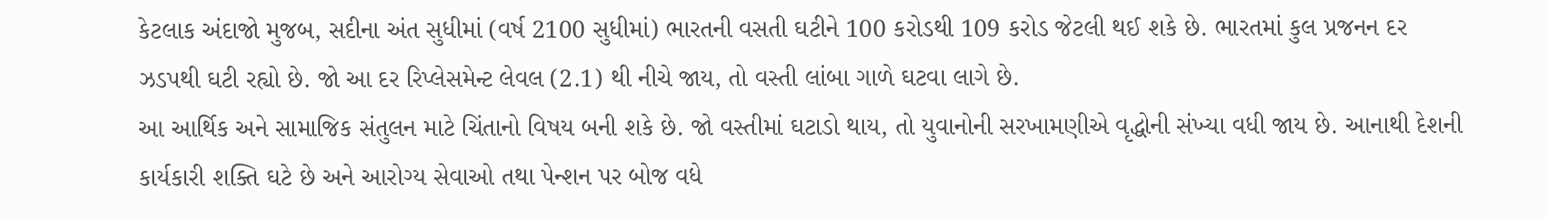કેટલાક અંદાજો મુજબ, સદીના અંત સુધીમાં (વર્ષ 2100 સુધીમાં) ભારતની વસતી ઘટીને 100 કરોડથી 109 કરોડ જેટલી થઈ શકે છે. ભારતમાં કુલ પ્રજનન દર ઝડપથી ઘટી રહ્યો છે. જો આ દર રિપ્લેસમેન્ટ લેવલ (2.1) થી નીચે જાય, તો વસ્તી લાંબા ગાળે ઘટવા લાગે છે.
આ આર્થિક અને સામાજિક સંતુલન માટે ચિંતાનો વિષય બની શકે છે. જો વસ્તીમાં ઘટાડો થાય, તો યુવાનોની સરખામણીએ વૃદ્ધોની સંખ્યા વધી જાય છે. આનાથી દેશની કાર્યકારી શક્તિ ઘટે છે અને આરોગ્ય સેવાઓ તથા પેન્શન પર બોજ વધે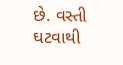છે. વસ્તી ઘટવાથી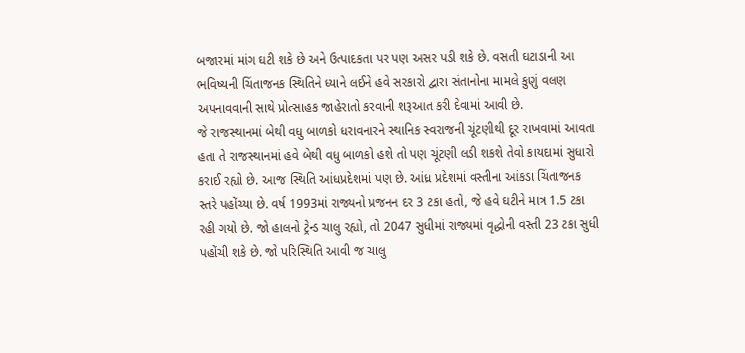બજારમાં માંગ ઘટી શકે છે અને ઉત્પાદકતા પર પણ અસર પડી શકે છે. વસતી ઘટાડાની આ ભવિષ્યની ચિંતાજનક સ્થિતિને ધ્યાને લઈને હવે સરકારો દ્વારા સંતાનોના મામલે કુણું વલણ અપનાવવાની સાથે પ્રોત્સાહક જાહેરાતો કરવાની શરૂઆત કરી દેવામાં આવી છે.
જે રાજસ્થાનમાં બેથી વધુ બાળકો ધરાવનારને સ્થાનિક સ્વરાજની ચૂંટણીથી દૂર રાખવામાં આવતા હતા તે રાજસ્થાનમાં હવે બેથી વધુ બાળકો હશે તો પણ ચૂંટણી લડી શકશે તેવો કાયદામાં સુધારો કરાઈ રહ્યો છે. આજ સ્થિતિ આંધપ્રદેશમાં પણ છે. આંધ્ર પ્રદેશમાં વસ્તીના આંકડા ચિંતાજનક સ્તરે પહોંચ્યા છે. વર્ષ 1993માં રાજ્યનો પ્રજનન દર 3 ટકા હતો, જે હવે ઘટીને માત્ર 1.5 ટકા રહી ગયો છે. જો હાલનો ટ્રેન્ડ ચાલુ રહ્યો, તો 2047 સુધીમાં રાજ્યમાં વૃદ્ધોની વસ્તી 23 ટકા સુધી પહોંચી શકે છે. જો પરિસ્થિતિ આવી જ ચાલુ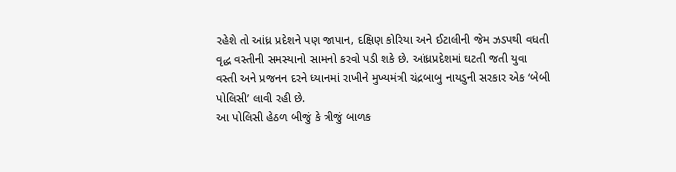રહેશે તો આંધ્ર પ્રદેશને પણ જાપાન, દક્ષિણ કોરિયા અને ઈટાલીની જેમ ઝડપથી વધતી વૃદ્ધ વસ્તીની સમસ્યાનો સામનો કરવો પડી શકે છે. આંધ્રપ્રદેશમાં ઘટતી જતી યુવા વસ્તી અને પ્રજનન દરને ધ્યાનમાં રાખીને મુખ્યમંત્રી ચંદ્રબાબુ નાયડુની સરકાર એક ‘બેબી પોલિસી’ લાવી રહી છે.
આ પોલિસી હેઠળ બીજું કે ત્રીજું બાળક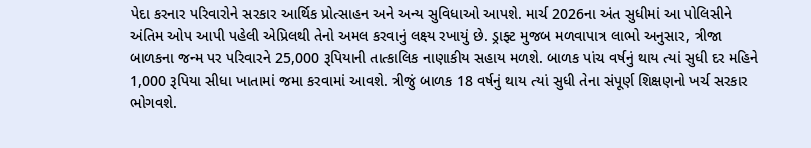પેદા કરનાર પરિવારોને સરકાર આર્થિક પ્રોત્સાહન અને અન્ય સુવિધાઓ આપશે. માર્ચ 2026ના અંત સુધીમાં આ પોલિસીને અંતિમ ઓપ આપી પહેલી એપ્રિલથી તેનો અમલ કરવાનું લક્ષ્ય રખાયું છે. ડ્રાફ્ટ મુજબ મળવાપાત્ર લાભો અનુસાર, ત્રીજા બાળકના જન્મ પર પરિવારને 25,000 રૂપિયાની તાત્કાલિક નાણાકીય સહાય મળશે. બાળક પાંચ વર્ષનું થાય ત્યાં સુધી દર મહિને 1,000 રૂપિયા સીધા ખાતામાં જમા કરવામાં આવશે. ત્રીજું બાળક 18 વર્ષનું થાય ત્યાં સુધી તેના સંપૂર્ણ શિક્ષણનો ખર્ચ સરકાર ભોગવશે.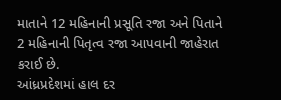માતાને 12 મહિનાની પ્રસૂતિ રજા અને પિતાને 2 મહિનાની પિતૃત્વ રજા આપવાની જાહેરાત કરાઈ છે.
આંધ્રપ્રદેશમાં હાલ દર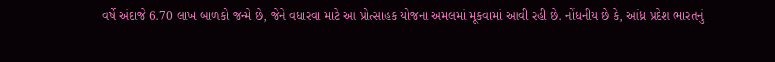વર્ષે અંદાજે 6.70 લાખ બાળકો જન્મે છે, જેને વધારવા માટે આ પ્રોત્સાહક યોજના અમલમાં મૂકવામાં આવી રહી છે. નોંધનીય છે કે, આંધ્ર પ્રદેશ ભારતનું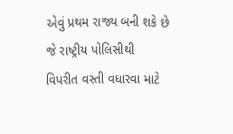એવું પ્રથમ રાજ્ય બની શકે છે જે રાષ્ટ્રીય પોલિસીથી વિપરીત વસ્તી વધારવા માટે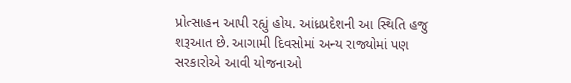પ્રોત્સાહન આપી રહ્યું હોય. આંધ્રપ્રદેશની આ સ્થિતિ હજુ શરૂઆત છે. આગામી દિવસોમાં અન્ય રાજ્યોમાં પણ સરકારોએ આવી યોજનાઓ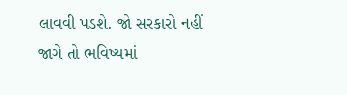લાવવી પડશે. જો સરકારો નહીં જાગે તો ભવિષ્યમાં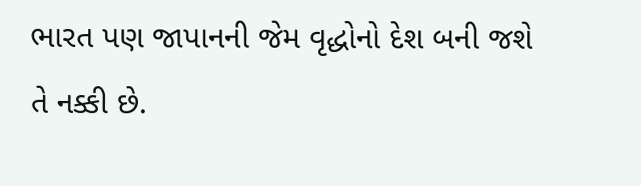ભારત પણ જાપાનની જેમ વૃદ્ધોનો દેશ બની જશે તે નક્કી છે.